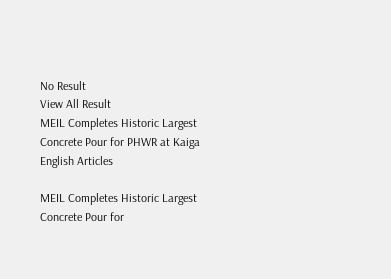No Result
View All Result
MEIL Completes Historic Largest Concrete Pour for PHWR at Kaiga
English Articles

MEIL Completes Historic Largest Concrete Pour for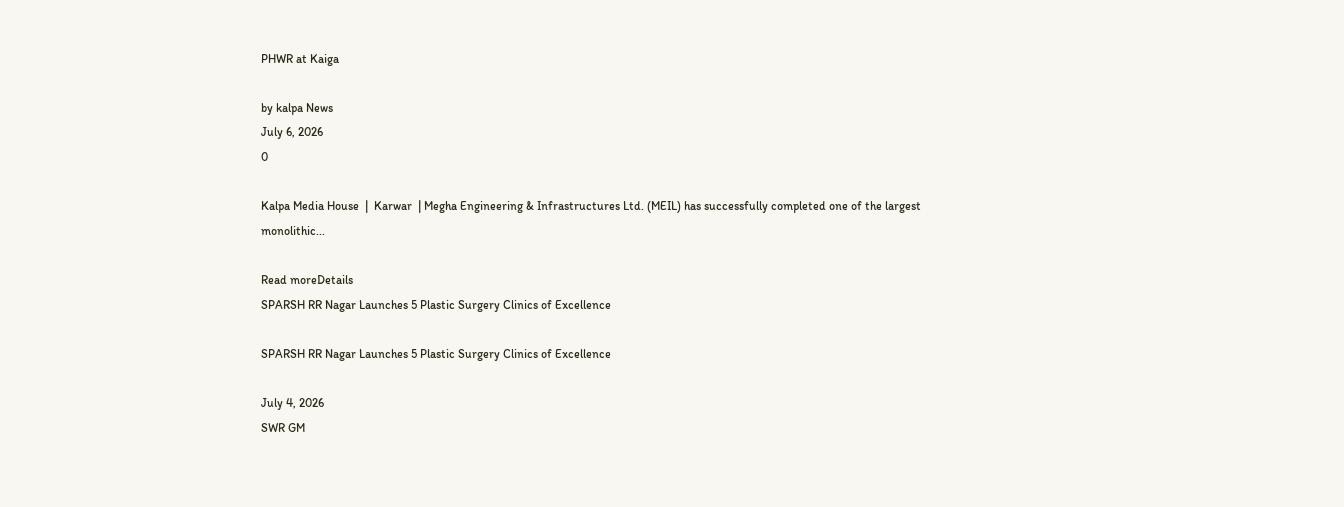PHWR at Kaiga

by kalpa News
July 6, 2026
0

Kalpa Media House  |  Karwar  | Megha Engineering & Infrastructures Ltd. (MEIL) has successfully completed one of the largest monolithic...

Read moreDetails
SPARSH RR Nagar Launches 5 Plastic Surgery Clinics of Excellence

SPARSH RR Nagar Launches 5 Plastic Surgery Clinics of Excellence

July 4, 2026
SWR GM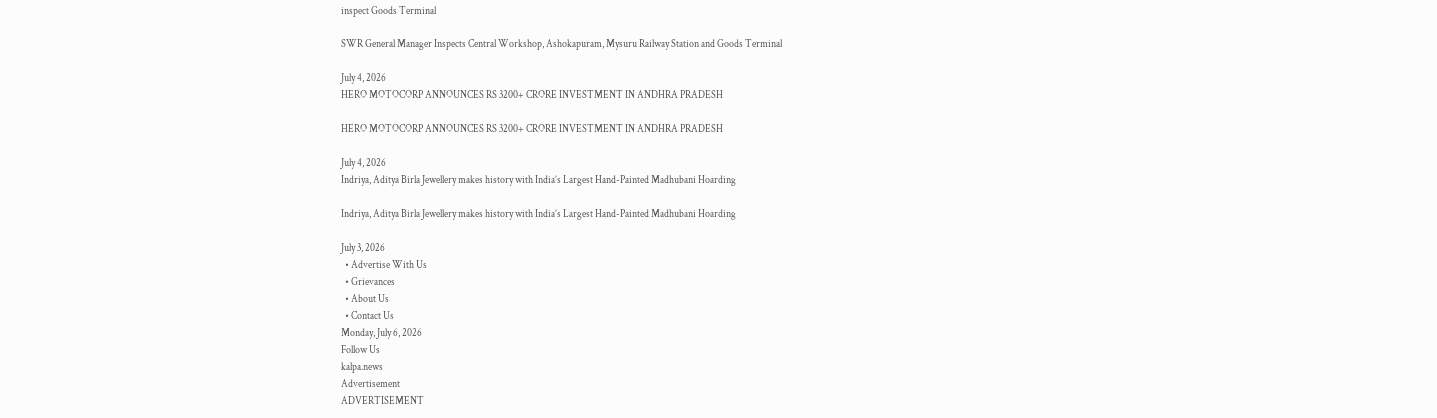inspect Goods Terminal

SWR General Manager Inspects Central Workshop, Ashokapuram, Mysuru Railway Station and Goods Terminal

July 4, 2026
HERO MOTOCORP ANNOUNCES RS 3200+ CRORE INVESTMENT IN ANDHRA PRADESH

HERO MOTOCORP ANNOUNCES RS 3200+ CRORE INVESTMENT IN ANDHRA PRADESH

July 4, 2026
Indriya, Aditya Birla Jewellery makes history with India’s Largest Hand-Painted Madhubani Hoarding

Indriya, Aditya Birla Jewellery makes history with India’s Largest Hand-Painted Madhubani Hoarding

July 3, 2026
  • Advertise With Us
  • Grievances
  • About Us
  • Contact Us
Monday, July 6, 2026
Follow Us
kalpa.news
Advertisement
ADVERTISEMENT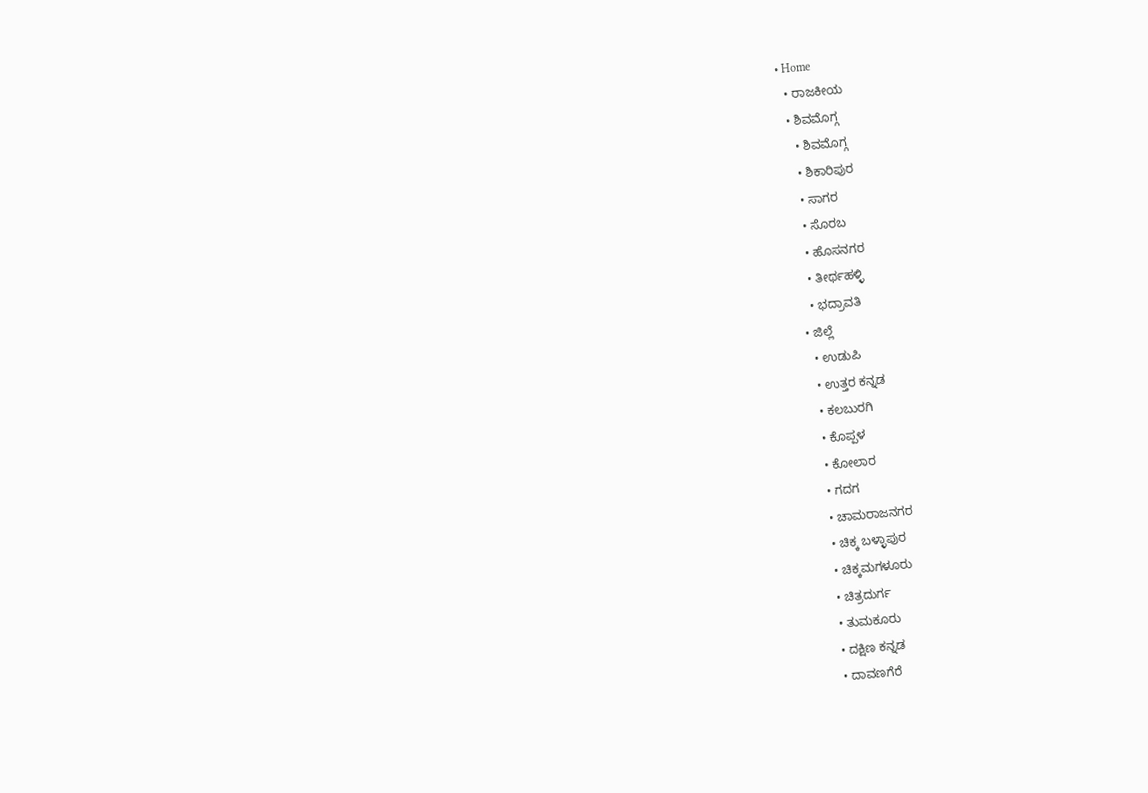• Home
  • ರಾಜಕೀಯ
  • ಶಿವಮೊಗ್ಗ
    • ಶಿವಮೊಗ್ಗ
    • ಶಿಕಾರಿಪುರ
    • ಸಾಗರ
    • ಸೊರಬ
    • ಹೊಸನಗರ
    • ತೀರ್ಥಹಳ್ಳಿ
    • ಭದ್ರಾವತಿ
  • ಜಿಲ್ಲೆ
    • ಉಡುಪಿ
    • ಉತ್ತರ ಕನ್ನಡ
    • ಕಲಬುರಗಿ
    • ಕೊಪ್ಪಳ
    • ಕೋಲಾರ
    • ಗದಗ
    • ಚಾಮರಾಜನಗರ
    • ಚಿಕ್ಕ ಬಳ್ಳಾಪುರ
    • ಚಿಕ್ಕಮಗಳೂರು
    • ಚಿತ್ರದುರ್ಗ
    • ತುಮಕೂರು
    • ದಕ್ಷಿಣ ಕನ್ನಡ
    • ದಾವಣಗೆರೆ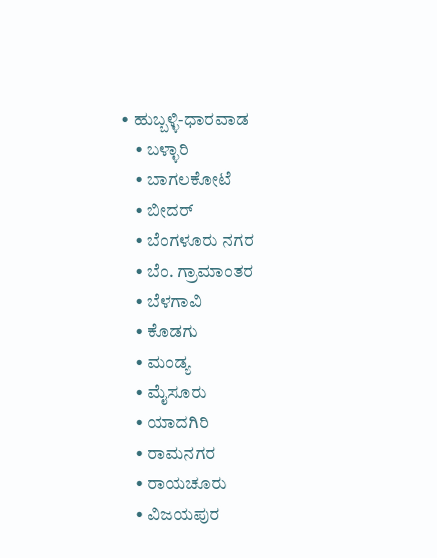• ಹುಬ್ಬಳ್ಳಿ-ಧಾರವಾಡ
    • ಬಳ್ಳಾರಿ
    • ಬಾಗಲಕೋಟೆ
    • ಬೀದರ್
    • ಬೆಂಗಳೂರು ನಗರ
    • ಬೆಂ. ಗ್ರಾಮಾಂತರ
    • ಬೆಳಗಾವಿ
    • ಕೊಡಗು
    • ಮಂಡ್ಯ
    • ಮೈಸೂರು
    • ಯಾದಗಿರಿ
    • ರಾಮನಗರ
    • ರಾಯಚೂರು
    • ವಿಜಯಪುರ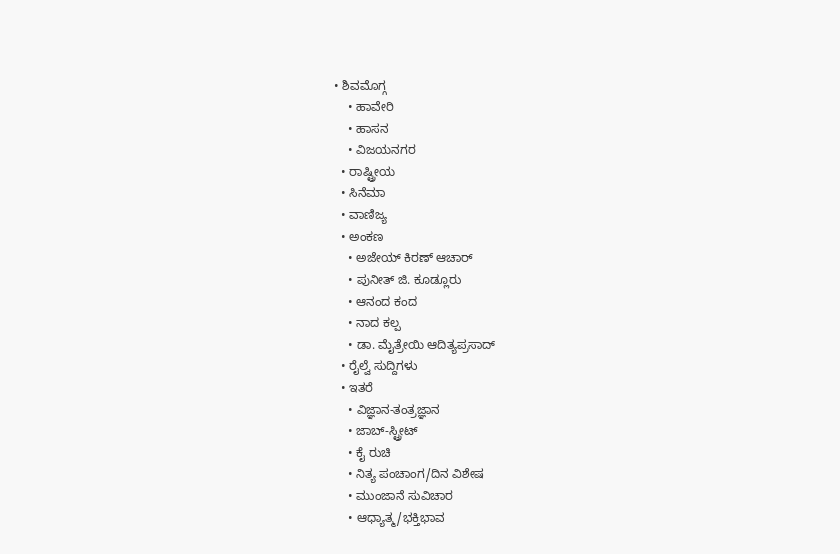• ಶಿವಮೊಗ್ಗ
    • ಹಾವೇರಿ
    • ಹಾಸನ
    • ವಿಜಯನಗರ
  • ರಾಷ್ಟ್ರೀಯ
  • ಸಿನೆಮಾ
  • ವಾಣಿಜ್ಯ
  • ಅಂಕಣ
    • ಅಜೇಯ್ ಕಿರಣ್ ಆಚಾರ್
    • ಪುನೀತ್ ಜಿ. ಕೂಡ್ಲೂರು
    • ಆನಂದ ಕಂದ
    • ನಾದ ಕಲ್ಪ
    • ಡಾ. ಮೈತ್ರೇಯಿ ಆದಿತ್ಯಪ್ರಸಾದ್
  • ರೈಲ್ವೆ ಸುದ್ದಿಗಳು
  • ಇತರೆ
    • ವಿಜ್ಞಾನ-ತಂತ್ರಜ್ಞಾನ
    • ಜಾಬ್-ಸ್ಟ್ರೀಟ್
    • ಕೈ ರುಚಿ
    • ನಿತ್ಯ ಪಂಚಾಂಗ/ದಿನ ವಿಶೇಷ
    • ಮುಂಜಾನೆ ಸುವಿಚಾರ
    • ಆಧ್ಯಾತ್ಮ/ಭಕ್ತಿಭಾವ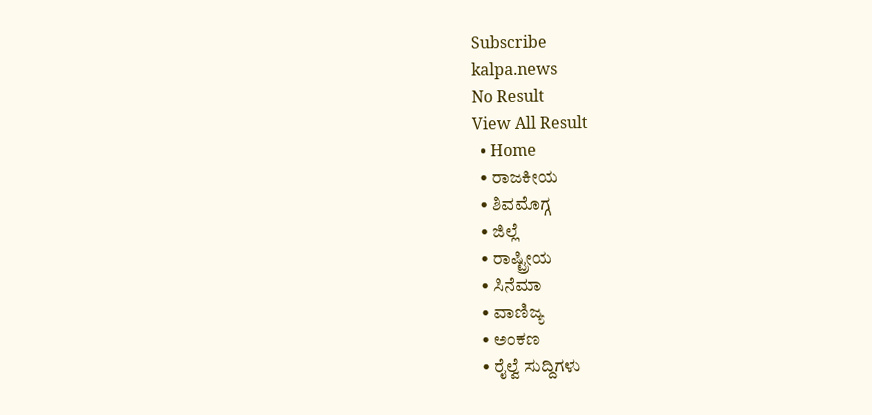Subscribe
kalpa.news
No Result
View All Result
  • Home
  • ರಾಜಕೀಯ
  • ಶಿವಮೊಗ್ಗ
  • ಜಿಲ್ಲೆ
  • ರಾಷ್ಟ್ರೀಯ
  • ಸಿನೆಮಾ
  • ವಾಣಿಜ್ಯ
  • ಅಂಕಣ
  • ರೈಲ್ವೆ ಸುದ್ದಿಗಳು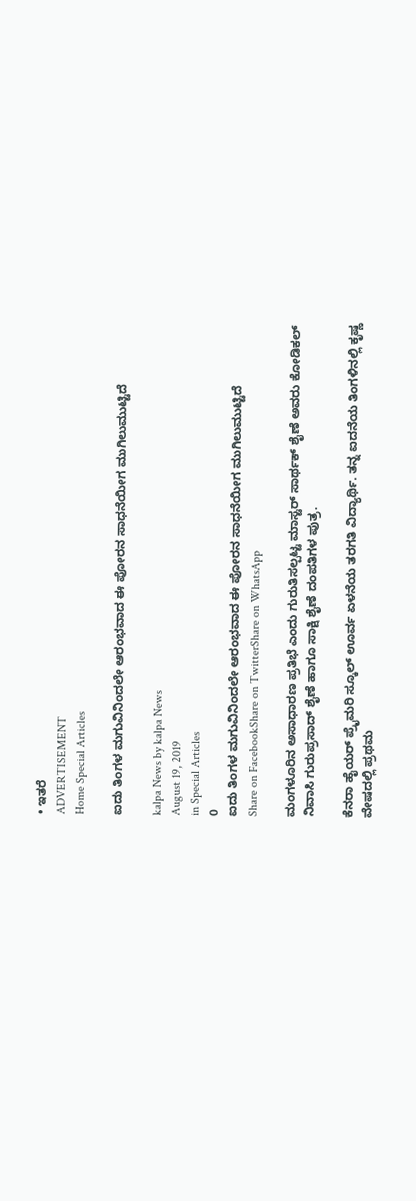• ಇತರೆ
ADVERTISEMENT
Home Special Articles

ಐದು ತಿಂಗಳ ಮಗುವಿನಿಂದಲೇ ಆರಂಭವಾದ ಈ ಪೋರನ ಸಾಧನೆಯೀಗ ಮುಗಿಲುಮುಟ್ಟಿದೆ

kalpa News by kalpa News
August 19, 2019
in Special Articles
0
ಐದು ತಿಂಗಳ ಮಗುವಿನಿಂದಲೇ ಆರಂಭವಾದ ಈ ಪೋರನ ಸಾಧನೆಯೀಗ ಮುಗಿಲುಮುಟ್ಟಿದೆ
Share on FacebookShare on TwitterShare on WhatsApp

ಮಂಗಳೂರಿನ ಅಸಾಧಾರಣ ಪ್ರತಿಭೆ ಎಂದು ಗುರುತಿಸಲ್ಪಟ್ಟ ಮಾಸ್ಟರ್ ಸಾರ್ಥಕ್ ಶೈಣೆ ಅವರು ಕೋಡಿಕಲ್ ನಿವಾಸಿ ಗುರುಪ್ರಸಾದ್ ಶೈಣೆ ಹಾಗೂ ಸಾಕ್ಷಿ ಶೈಣೆ ದಂಪತಿಗಳ ಪುತ್ರ.

ಕೆನರಾ ಹೈಯರ್ ಪ್ರೈಮರಿ ಸ್ಕೂಲ್ ಊರ್ವ ಏಳನೆಯ ತರಗತಿ ವಿದ್ಯಾರ್ಥಿ. ತನ್ನ ಐದನೆಯ ತಿಂಗಳಿನಲ್ಲಿ ಕೃಷ್ಣ ವೇಷದಲ್ಲಿ ಪ್ರಥಮ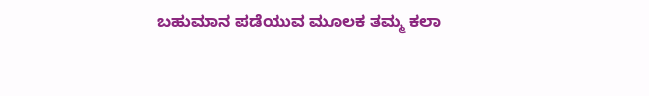ಬಹುಮಾನ ಪಡೆಯುವ ಮೂಲಕ ತಮ್ಮ ಕಲಾ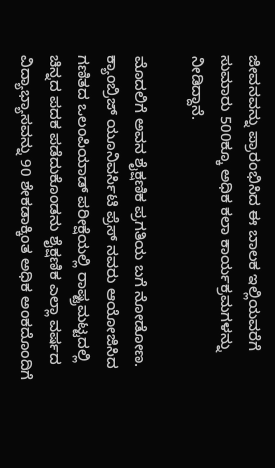ಜೀವನವನ್ನು ಪ್ರಾರಂಭಿಸಿದ ಈ ಬಾಲಕ ಇಲ್ಲಿಯವರೆಗೆ ಸುಮಾರು 500ಕ್ಕೂ ಅಧಿಕ ಕಲಾ ಕಾರ್ಯಕ್ರಮಗಳನ್ನು ನೀಡಿದ್ದಾನೆ.

ಮೊದಲಿಗೆ ಅವನ ಶೈಕ್ಷಣಿಕ ಪ್ರಗತಿಯ ಬಗೆ ನೋಡೋಣ. ಕ್ಯಾಂಬ್ರಿಜ್ ಯೂನಿವರ್ಸಿಟಿ ಪ್ರೆಸ್ ನವರು ಆಯೋಜಿಸಿದ ಗಣಿತದ ಒಲಂಪಿಯಾಡ್ ಪರೀಕ್ಷೆಯಲ್ಲಿ ರಾಷ್ಟ್ರಮಟ್ಟದಲ್ಲಿ ಚಿನ್ನದ ಪದಕ ಪಡೆದುಕೊಂಡನು ಶೈಕ್ಷಣಿಕ ಎಲ್ಲಾ ವರ್ಷದ ವಿದ್ಯಾಭ್ಯಾಸವನ್ನು 90 ಶೇಕಡಾಕ್ಕಿಂತ ಅಧಿಕ ಅಂಕದೊಂದಿಗೆ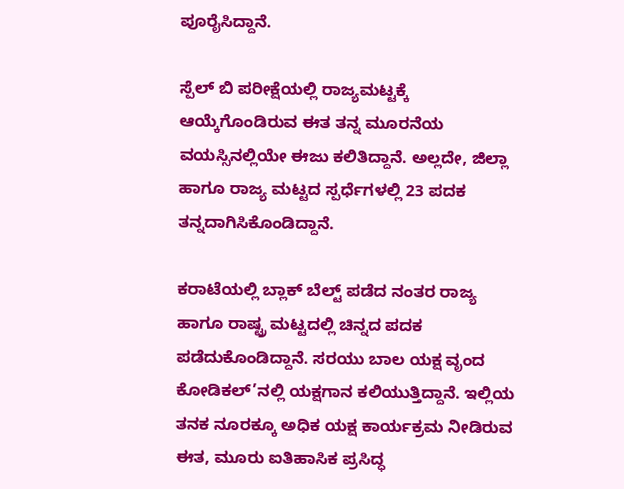ಪೂರೈಸಿದ್ದಾನೆ.

ಸ್ಪೆಲ್ ಬಿ ಪರೀಕ್ಷೆಯಲ್ಲಿ ರಾಜ್ಯಮಟ್ಟಕ್ಕೆ ಆಯ್ಕೆಗೊಂಡಿರುವ ಈತ ತನ್ನ ಮೂರನೆಯ ವಯಸ್ಸಿನಲ್ಲಿಯೇ ಈಜು ಕಲಿತಿದ್ದಾನೆ. ಅಲ್ಲದೇ, ಜಿಲ್ಲಾ ಹಾಗೂ ರಾಜ್ಯ ಮಟ್ಟದ ಸ್ಪರ್ಧೆಗಳಲ್ಲಿ 23 ಪದಕ ತನ್ನದಾಗಿಸಿಕೊಂಡಿದ್ದಾನೆ.

ಕರಾಟೆಯಲ್ಲಿ ಬ್ಲಾಕ್ ಬೆಲ್ಟ್‌ ಪಡೆದ ನಂತರ ರಾಜ್ಯ ಹಾಗೂ ರಾಷ್ಟ್ರ ಮಟ್ಟದಲ್ಲಿ ಚಿನ್ನದ ಪದಕ ಪಡೆದುಕೊಂಡಿದ್ದಾನೆ. ಸರಯು ಬಾಲ ಯಕ್ಷ ವೃಂದ ಕೋಡಿಕಲ್’ನಲ್ಲಿ ಯಕ್ಷಗಾನ ಕಲಿಯುತ್ತಿದ್ದಾನೆ. ಇಲ್ಲಿಯ ತನಕ ನೂರಕ್ಕೂ ಅಧಿಕ ಯಕ್ಷ ಕಾರ್ಯಕ್ರಮ ನೀಡಿರುವ ಈತ, ಮೂರು ಐತಿಹಾಸಿಕ ಪ್ರಸಿದ್ಧ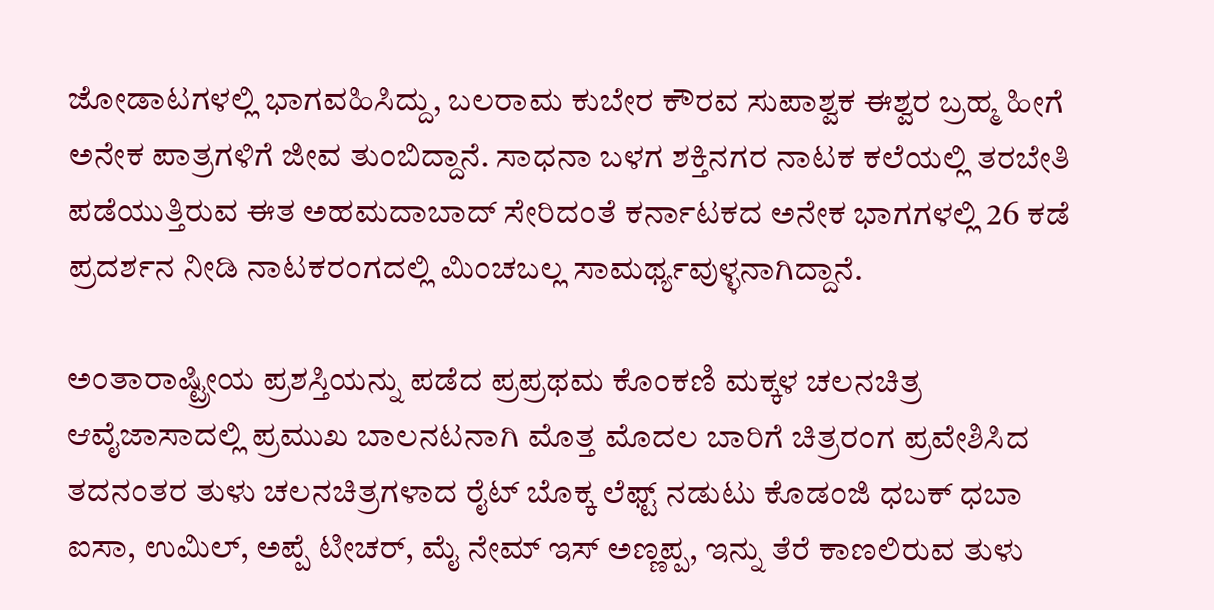ಜೋಡಾಟಗಳಲ್ಲಿ ಭಾಗವಹಿಸಿದ್ದು, ಬಲರಾಮ ಕುಬೇರ ಕೌರವ ಸುಪಾಶ್ವಕ ಈಶ್ವರ ಬ್ರಹ್ಮ ಹೀಗೆ ಅನೇಕ ಪಾತ್ರಗಳಿಗೆ ಜೀವ ತುಂಬಿದ್ದಾನೆ. ಸಾಧನಾ ಬಳಗ ಶಕ್ತಿನಗರ ನಾಟಕ ಕಲೆಯಲ್ಲಿ ತರಬೇತಿ ಪಡೆಯುತ್ತಿರುವ ಈತ ಅಹಮದಾಬಾದ್ ಸೇರಿದಂತೆ ಕರ್ನಾಟಕದ ಅನೇಕ ಭಾಗಗಳಲ್ಲಿ 26 ಕಡೆ ಪ್ರದರ್ಶನ ನೀಡಿ ನಾಟಕರಂಗದಲ್ಲಿ ಮಿಂಚಬಲ್ಲ ಸಾಮರ್ಥ್ಯವುಳ್ಳನಾಗಿದ್ದಾನೆ.

ಅಂತಾರಾಷ್ಟ್ರೀಯ ಪ್ರಶಸ್ತಿಯನ್ನು ಪಡೆದ ಪ್ರಪ್ರಥಮ ಕೊಂಕಣಿ ಮಕ್ಕಳ ಚಲನಚಿತ್ರ ಆವೈಜಾಸಾದಲ್ಲಿ ಪ್ರಮುಖ ಬಾಲನಟನಾಗಿ ಮೊತ್ತ ಮೊದಲ ಬಾರಿಗೆ ಚಿತ್ರರಂಗ ಪ್ರವೇಶಿಸಿದ ತದನಂತರ ತುಳು ಚಲನಚಿತ್ರಗಳಾದ ರೈಟ್ ಬೊಕ್ಕ ಲೆಫ್ಟ್‌ ನಡುಟು ಕೊಡಂಜಿ ಧಬಕ್ ಧಬಾ ಐಸಾ, ಉಮಿಲ್, ಅಪ್ಪೆ ಟೀಚರ್, ಮೈ ನೇಮ್ ಇಸ್ ಅಣ್ಣಪ್ಪ, ಇನ್ನು ತೆರೆ ಕಾಣಲಿರುವ ತುಳು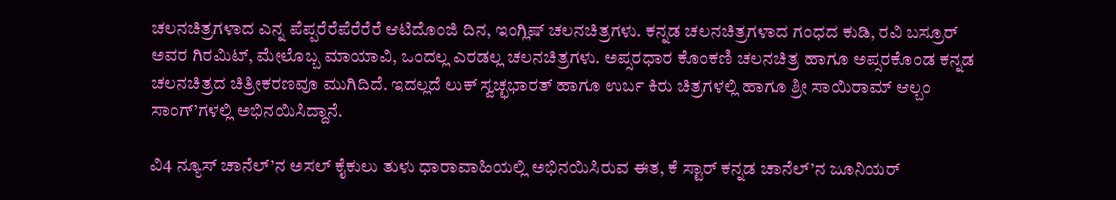ಚಲನಚಿತ್ರಗಳಾದ ಎನ್ನ ಪೆಪ್ಪರೆರೆಪೆರೆರೆರೆ ಆಟಿದೊಂಜಿ ದಿನ, ಇಂಗ್ಲಿಷ್ ಚಲನಚಿತ್ರಗಳು. ಕನ್ನಡ ಚಲನಚಿತ್ರಗಳಾದ ಗಂಧದ ಕುಡಿ, ರವಿ ಬಸ್ರೂರ್ ಅವರ ಗಿರಮಿಟ್, ಮೇಲೊಬ್ಬ ಮಾಯಾವಿ, ಒಂದಲ್ಲ ಎರಡಲ್ಲ ಚಲನಚಿತ್ರಗಳು. ಅಪ್ಸರಧಾರ ಕೊಂಕಣಿ ಚಲನಚಿತ್ರ ಹಾಗೂ ಅಪ್ಸರಕೊಂಡ ಕನ್ನಡ ಚಲನಚಿತ್ರದ ಚಿತ್ರೀಕರಣವೂ ಮುಗಿದಿದೆ. ಇದಲ್ಲದೆ ಲುಕ್ ಸ್ವಚ್ಛಭಾರತ್ ಹಾಗೂ ಉರ್ಬ ಕಿರು ಚಿತ್ರಗಳಲ್ಲಿ ಹಾಗೂ ಶ್ರೀ ಸಾಯಿರಾಮ್ ಆಲ್ಬಂ ಸಾಂಗ್’ಗಳಲ್ಲಿ ಅಭಿನಯಿಸಿದ್ದಾನೆ.

ವಿ4 ನ್ಯೂಸ್ ಚಾನೆಲ್’ನ ಅಸಲ್ ಕೈಕುಲು ತುಳು ಧಾರಾವಾಹಿಯಲ್ಲಿ ಅಭಿನಯಿಸಿರುವ ಈತ, ಕೆ ಸ್ಟಾರ್ ಕನ್ನಡ ಚಾನೆಲ್’ನ ಜೂನಿಯರ್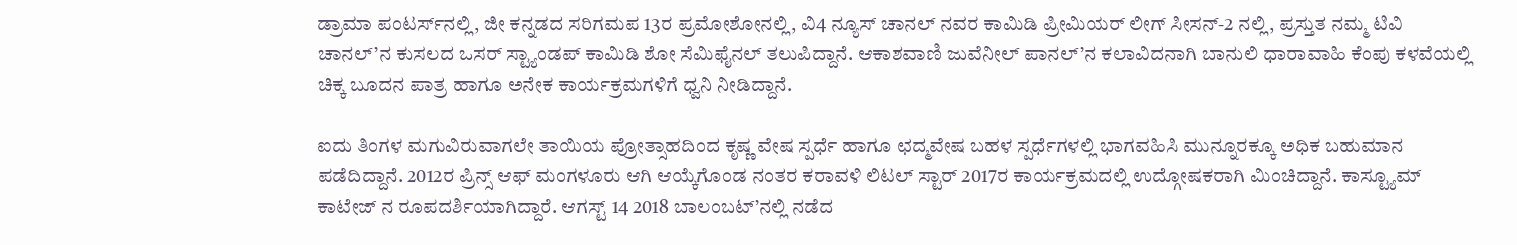ಡ್ರಾಮಾ ಪಂಟರ್ಸ್‌ನಲ್ಲಿ, ಜೀ ಕನ್ನಡದ ಸರಿಗಮಪ 13ರ ಪ್ರಮೋಶೋನಲ್ಲಿ, ವಿ4 ನ್ಯೂಸ್ ಚಾನಲ್ ನವರ ಕಾಮಿಡಿ ಪ್ರೀಮಿಯರ್ ಲೀಗ್ ಸೀಸನ್-2 ನಲ್ಲಿ, ಪ್ರಸ್ತುತ ನಮ್ಮ ಟಿವಿ ಚಾನಲ್’ನ ಕುಸಲದ ಒಸರ್ ಸ್ಟ್ಯಾಂಡಪ್ ಕಾಮಿಡಿ ಶೋ ಸೆಮಿಫೈನಲ್ ತಲುಪಿದ್ದಾನೆ. ಆಕಾಶವಾಣಿ ಜುವೆನೀಲ್ ಪಾನಲ್’ನ ಕಲಾವಿದನಾಗಿ ಬಾನುಲಿ ಧಾರಾವಾಹಿ ಕೆಂಪು ಕಳವೆಯಲ್ಲಿ ಚಿಕ್ಕ ಬೂದನ ಪಾತ್ರ ಹಾಗೂ ಅನೇಕ ಕಾರ್ಯಕ್ರಮಗಳಿಗೆ ಧ್ವನಿ ನೀಡಿದ್ದಾನೆ.

ಐದು ತಿಂಗಳ ಮಗುವಿರುವಾಗಲೇ ತಾಯಿಯ ಪ್ರೋತ್ಸಾಹದಿಂದ ಕೃಷ್ಣ ವೇಷ ಸ್ಪರ್ಧೆ ಹಾಗೂ ಛದ್ಮವೇಷ ಬಹಳ ಸ್ಪರ್ಧೆಗಳಲ್ಲಿ ಭಾಗವಹಿಸಿ ಮುನ್ನೂರಕ್ಕೂ ಅಧಿಕ ಬಹುಮಾನ ಪಡೆದಿದ್ದಾನೆ. 2012ರ ಪ್ರಿನ್ಸ್‌ ಆಫ್ ಮಂಗಳೂರು ಆಗಿ ಆಯ್ಕೆಗೊಂಡ ನಂತರ ಕರಾವಳಿ ಲಿಟಲ್ ಸ್ಟಾರ್ 2017ರ ಕಾರ್ಯಕ್ರಮದಲ್ಲಿ ಉದ್ಗೋಷಕರಾಗಿ ಮಿಂಚಿದ್ದಾನೆ. ಕಾಸ್ಟ್ಯೂಮ್ ಕಾಟೇಜ್ ನ ರೂಪದರ್ಶಿಯಾಗಿದ್ದಾರೆ. ಆಗಸ್ಟ್‌ 14 2018 ಬಾಲಂಬಟ್’ನಲ್ಲಿ ನಡೆದ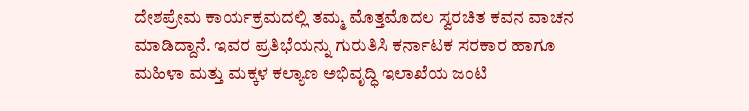ದೇಶಪ್ರೇಮ ಕಾರ್ಯಕ್ರಮದಲ್ಲಿ ತಮ್ಮ ಮೊತ್ತಮೊದಲ ಸ್ವರಚಿತ ಕವನ ವಾಚನ ಮಾಡಿದ್ದಾನೆ. ಇವರ ಪ್ರತಿಭೆಯನ್ನು ಗುರುತಿಸಿ ಕರ್ನಾಟಕ ಸರಕಾರ ಹಾಗೂ ಮಹಿಳಾ ಮತ್ತು ಮಕ್ಕಳ ಕಲ್ಯಾಣ ಅಭಿವೃದ್ಧಿ ಇಲಾಖೆಯ ಜಂಟಿ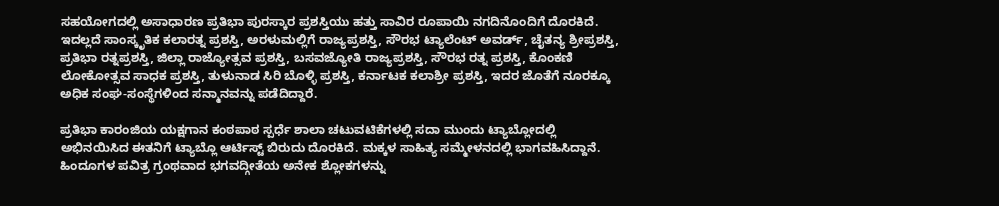ಸಹಯೋಗದಲ್ಲಿ ಅಸಾಧಾರಣ ಪ್ರತಿಭಾ ಪುರಸ್ಕಾರ ಪ್ರಶಸ್ತಿಯು ಹತ್ತು ಸಾವಿರ ರೂಪಾಯಿ ನಗದಿನೊಂದಿಗೆ ದೊರಕಿದೆ. ಇದಲ್ಲದೆ ಸಾಂಸ್ಕೃತಿಕ ಕಲಾರತ್ನ ಪ್ರಶಸ್ತಿ, ಅರಳುಮಲ್ಲಿಗೆ ರಾಜ್ಯಪ್ರಶಸ್ತಿ, ಸೌರಭ ಟ್ಯಾಲೆಂಟ್ ಅವರ್ಡ್, ಚೈತನ್ಯ ಶ್ರೀಪ್ರಶಸ್ತಿ, ಪ್ರತಿಭಾ ರತ್ನಪ್ರಶಸ್ತಿ, ಜಿಲ್ಲಾ ರಾಜ್ಯೋತ್ಸವ ಪ್ರಶಸ್ತಿ, ಬಸವಜ್ಯೋತಿ ರಾಜ್ಯಪ್ರಶಸ್ತಿ, ಸೌರಭ ರತ್ನ ಪ್ರಶಸ್ತಿ, ಕೊಂಕಣಿ ಲೋಕೋತ್ಸವ ಸಾಧಕ ಪ್ರಶಸ್ತಿ, ತುಳುನಾಡ ಸಿರಿ ಬೊಳ್ಳಿ ಪ್ರಶಸ್ತಿ, ಕರ್ನಾಟಕ ಕಲಾಶ್ರೀ ಪ್ರಶಸ್ತಿ, ಇದರ ಜೊತೆಗೆ ನೂರಕ್ಕೂ ಅಧಿಕ ಸಂಘ-ಸಂಸ್ಥೆಗಳಿಂದ ಸನ್ಮಾನವನ್ನು ಪಡೆದಿದ್ದಾರೆ.

ಪ್ರತಿಭಾ ಕಾರಂಜಿಯ ಯಕ್ಷಗಾನ ಕಂಠಪಾಠ ಸ್ಪರ್ಧೆ ಶಾಲಾ ಚಟುವಟಿಕೆಗಳಲ್ಲಿ ಸದಾ ಮುಂದು ಟ್ಯಾಬ್ಲೋದಲ್ಲಿ ಅಭಿನಯಿಸಿದ ಈತನಿಗೆ ಟ್ಯಾಬ್ಲೊ ಆರ್ಟಿಸ್ಟ್‌ ಬಿರುದು ದೊರಕಿದೆ. ಮಕ್ಕಳ ಸಾಹಿತ್ಯ ಸಮ್ಮೇಳನದಲ್ಲಿ ಭಾಗವಹಿಸಿದ್ದಾನೆ. ಹಿಂದೂಗಳ ಪವಿತ್ರ ಗ್ರಂಥವಾದ ಭಗವದ್ಗೀತೆಯ ಅನೇಕ ಶ್ಲೋಕಗಳನ್ನು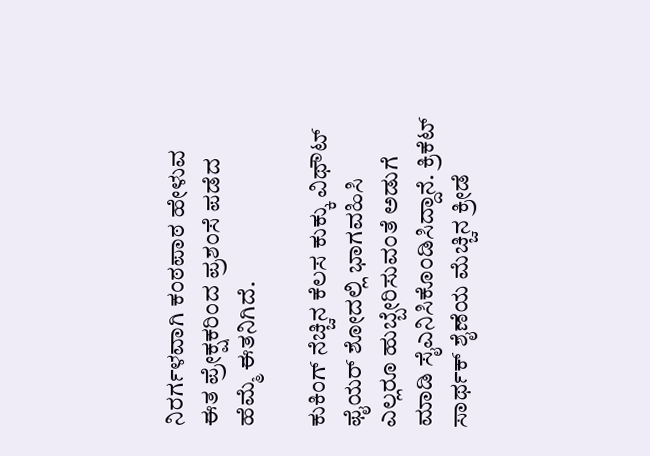ನಿರರ್ಗಳವಾಗಿ ಕಂಠಪಾಠ ಹೇಳುವ ಈತ ಪ್ರೇಕ್ಷಕರಿಂದ ಪ್ರಶಂಸೆ ಪಡೆದ ಹೆಮ್ಮೆ ಈತನಿಗಿದೆ.

ಕುಕಿಂಗ್ ನೆಚ್ಚಿನ ಕೆಲಸ ಕುಕ್ಕು ವಿಥೌಟ್ ಫೈಯರ್ ಶೋದಲ್ಲಿ ಭಾಗವಹಿಸಿ ಎಲ್ಲರೂ ಹುಬ್ಬೇರಿಸುವಂತೆ ಅಡುಗೆ ಮಾಡಿ ಸೈಎನಿಸಿಕೊಂಡಿಸಿದ್ದಾನೆ. ಕ್ರಿಕೆಟ್ ಸಾರ್ಥಕ್ ಶೈಣೆಯ ಮೆಚ್ಚಿನ ಕ್ರೀಡೆ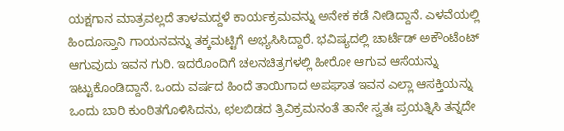ಯಕ್ಷಗಾನ ಮಾತ್ರವಲ್ಲದೆ ತಾಳಮದ್ದಳೆ ಕಾರ್ಯಕ್ರಮವನ್ನು ಅನೇಕ ಕಡೆ ನೀಡಿದ್ದಾನೆ. ಎಳವೆಯಲ್ಲಿ ಹಿಂದೂಸ್ತಾನಿ ಗಾಯನವನ್ನು ತಕ್ಕಮಟ್ಟಿಗೆ ಅಭ್ಯಸಿಸಿದ್ದಾರೆ. ಭವಿಷ್ಯದಲ್ಲಿ ಚಾರ್ಟೆಡ್ ಅಕೌಂಟೆಂಟ್ ಆಗುವುದು ಇವನ ಗುರಿ. ಇದರೊಂದಿಗೆ ಚಲನಚಿತ್ರಗಳಲ್ಲಿ ಹೀರೋ ಆಗುವ ಆಸೆಯನ್ನು ಇಟ್ಟುಕೊಂಡಿದ್ದಾನೆ. ಒಂದು ವರ್ಷದ ಹಿಂದೆ ತಾಯಿಗಾದ ಅಪಘಾತ ಇವನ ಎಲ್ಲಾ ಆಸಕ್ತಿಯನ್ನು ಒಂದು ಬಾರಿ ಕುಂಠಿತಗೊಳಿಸಿದನು, ಛಲಬಿಡದ ತ್ರಿವಿಕ್ರಮನಂತೆ ತಾನೇ ಸ್ವತಃ ಪ್ರಯತ್ನಿಸಿ ತನ್ನದೇ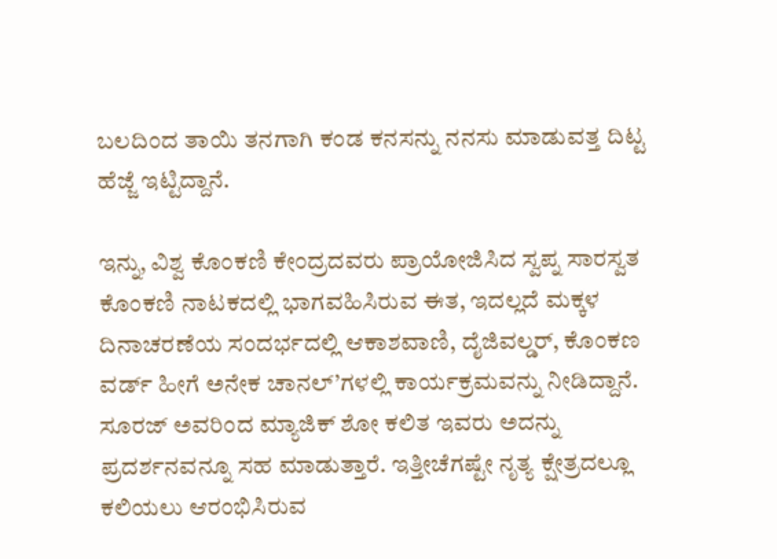ಬಲದಿಂದ ತಾಯಿ ತನಗಾಗಿ ಕಂಡ ಕನಸನ್ನು ನನಸು ಮಾಡುವತ್ತ ದಿಟ್ಟ ಹೆಜ್ಜೆ ಇಟ್ಟಿದ್ದಾನೆ.

ಇನ್ನು, ವಿಶ್ವ ಕೊಂಕಣಿ ಕೇಂದ್ರದವರು ಪ್ರಾಯೋಜಿಸಿದ ಸ್ವಪ್ನ ಸಾರಸ್ವತ ಕೊಂಕಣಿ ನಾಟಕದಲ್ಲಿ ಭಾಗವಹಿಸಿರುವ ಈತ, ಇದಲ್ಲದೆ ಮಕ್ಕಳ ದಿನಾಚರಣೆಯ ಸಂದರ್ಭದಲ್ಲಿ ಆಕಾಶವಾಣಿ, ದೈಜಿವಲ್ಡರ್, ಕೊಂಕಣ ವರ್ಡ್ ಹೀಗೆ ಅನೇಕ ಚಾನಲ್’ಗಳಲ್ಲಿ ಕಾರ್ಯಕ್ರಮವನ್ನು ನೀಡಿದ್ದಾನೆ. ಸೂರಜ್ ಅವರಿಂದ ಮ್ಯಾಜಿಕ್ ಶೋ ಕಲಿತ ಇವರು ಅದನ್ನು ಪ್ರದರ್ಶನವನ್ನೂ ಸಹ ಮಾಡುತ್ತಾರೆ. ಇತ್ತೀಚೆಗಷ್ಟೇ ನೃತ್ಯ ಕ್ಷೇತ್ರದಲ್ಲೂ ಕಲಿಯಲು ಆರಂಭಿಸಿರುವ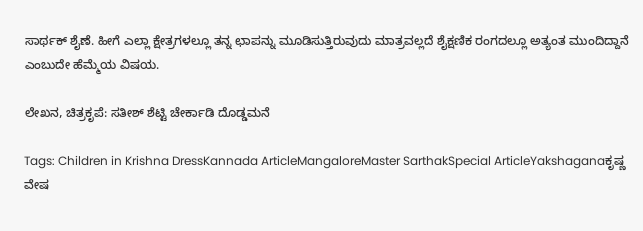ಸಾರ್ಥಕ್ ಶೈಣೆ. ಹೀಗೆ ಎಲ್ಲಾ ಕ್ಷೇತ್ರಗಳಲ್ಲೂ ತನ್ನ ಛಾಪನ್ನು ಮೂಡಿಸುತ್ತಿರುವುದು ಮಾತ್ರವಲ್ಲದೆ ಶೈಕ್ಷಣಿಕ ರಂಗದಲ್ಲೂ ಅತ್ಯಂತ ಮುಂದಿದ್ದಾನೆ ಎಂಬುದೇ ಹೆಮ್ಮೆಯ ವಿಷಯ.

ಲೇಖನ, ಚಿತ್ರಕೃಪೆ: ಸತೀಶ್ ಶೆಟ್ಟಿ ಚೇರ್ಕಾಡಿ ದೊಡ್ಡಮನೆ

Tags: Children in Krishna DressKannada ArticleMangaloreMaster SarthakSpecial ArticleYakshaganaಕೃಷ್ಣ ವೇಷ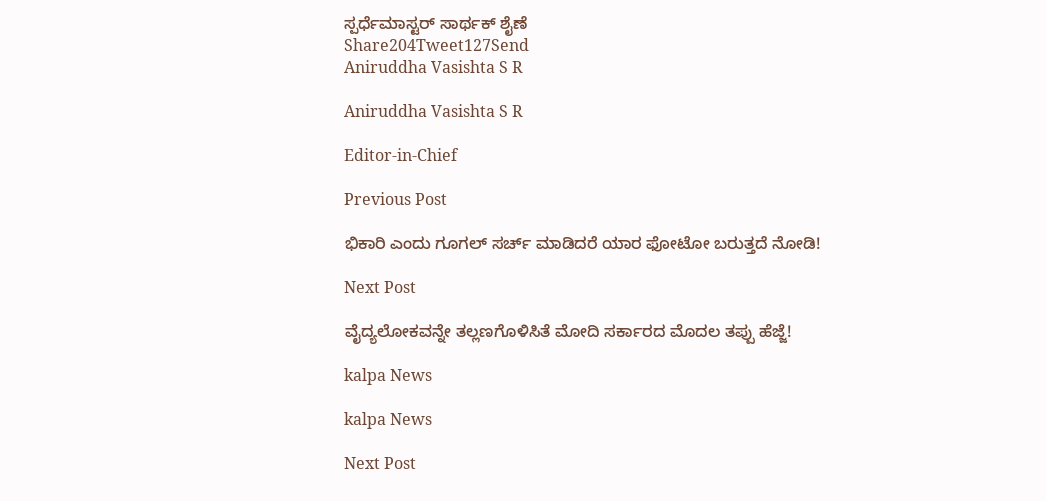ಸ್ಪರ್ಧೆಮಾಸ್ಟರ್ ಸಾರ್ಥಕ್ ಶೈಣೆ
Share204Tweet127Send
Aniruddha Vasishta S R

Aniruddha Vasishta S R

Editor-in-Chief

Previous Post

ಭಿಕಾರಿ ಎಂದು ಗೂಗಲ್ ಸರ್ಚ್ ಮಾಡಿದರೆ ಯಾರ ಫೋಟೋ ಬರುತ್ತದೆ ನೋಡಿ!

Next Post

ವೈದ್ಯಲೋಕವನ್ನೇ ತಲ್ಲಣಗೊಳಿಸಿತೆ ಮೋದಿ ಸರ್ಕಾರದ ಮೊದಲ ತಪ್ಪು ಹೆಜ್ಜೆ!

kalpa News

kalpa News

Next Post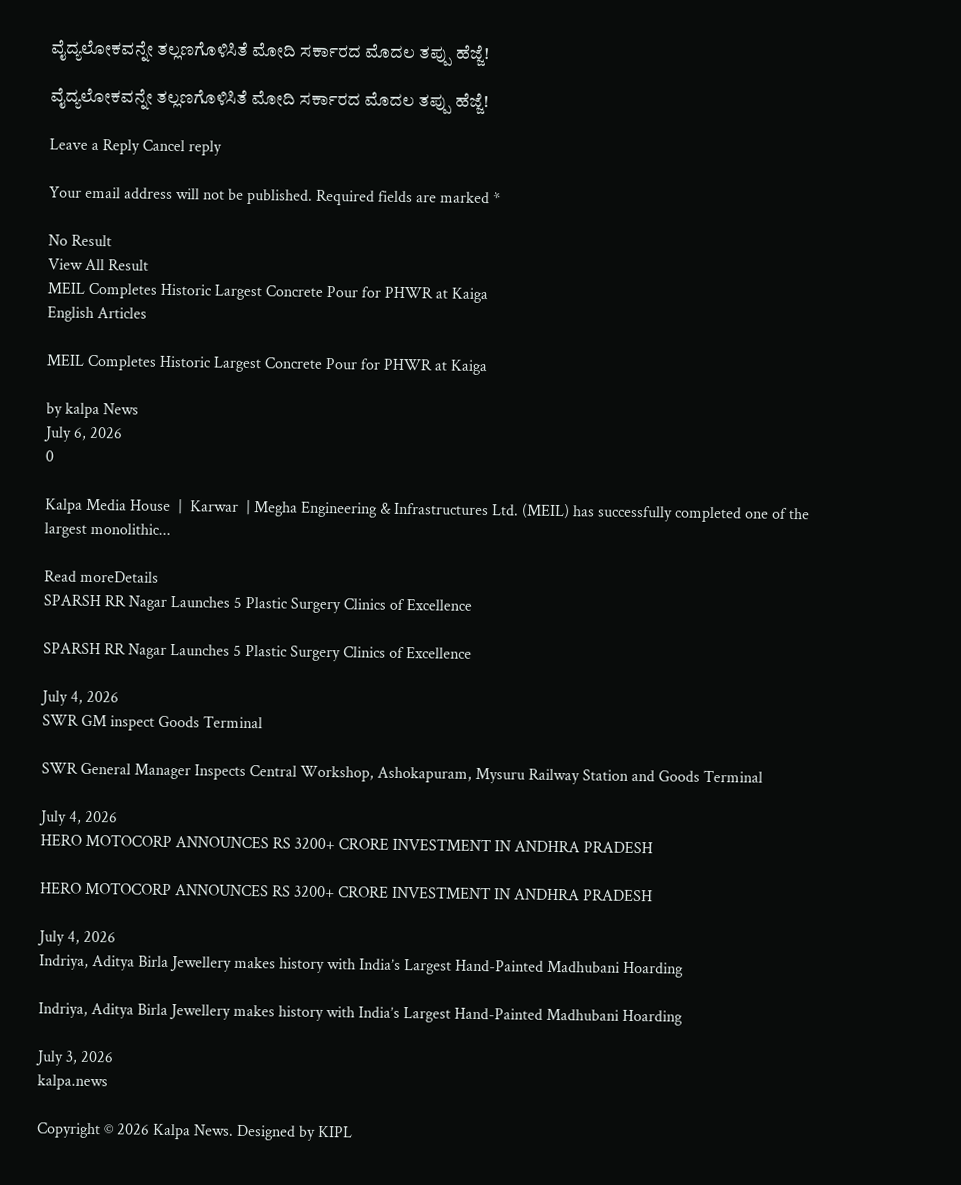ವೈದ್ಯಲೋಕವನ್ನೇ ತಲ್ಲಣಗೊಳಿಸಿತೆ ಮೋದಿ ಸರ್ಕಾರದ ಮೊದಲ ತಪ್ಪು ಹೆಜ್ಜೆ!

ವೈದ್ಯಲೋಕವನ್ನೇ ತಲ್ಲಣಗೊಳಿಸಿತೆ ಮೋದಿ ಸರ್ಕಾರದ ಮೊದಲ ತಪ್ಪು ಹೆಜ್ಜೆ!

Leave a Reply Cancel reply

Your email address will not be published. Required fields are marked *

No Result
View All Result
MEIL Completes Historic Largest Concrete Pour for PHWR at Kaiga
English Articles

MEIL Completes Historic Largest Concrete Pour for PHWR at Kaiga

by kalpa News
July 6, 2026
0

Kalpa Media House  |  Karwar  | Megha Engineering & Infrastructures Ltd. (MEIL) has successfully completed one of the largest monolithic...

Read moreDetails
SPARSH RR Nagar Launches 5 Plastic Surgery Clinics of Excellence

SPARSH RR Nagar Launches 5 Plastic Surgery Clinics of Excellence

July 4, 2026
SWR GM inspect Goods Terminal

SWR General Manager Inspects Central Workshop, Ashokapuram, Mysuru Railway Station and Goods Terminal

July 4, 2026
HERO MOTOCORP ANNOUNCES RS 3200+ CRORE INVESTMENT IN ANDHRA PRADESH

HERO MOTOCORP ANNOUNCES RS 3200+ CRORE INVESTMENT IN ANDHRA PRADESH

July 4, 2026
Indriya, Aditya Birla Jewellery makes history with India’s Largest Hand-Painted Madhubani Hoarding

Indriya, Aditya Birla Jewellery makes history with India’s Largest Hand-Painted Madhubani Hoarding

July 3, 2026
kalpa.news

Copyright © 2026 Kalpa News. Designed by KIPL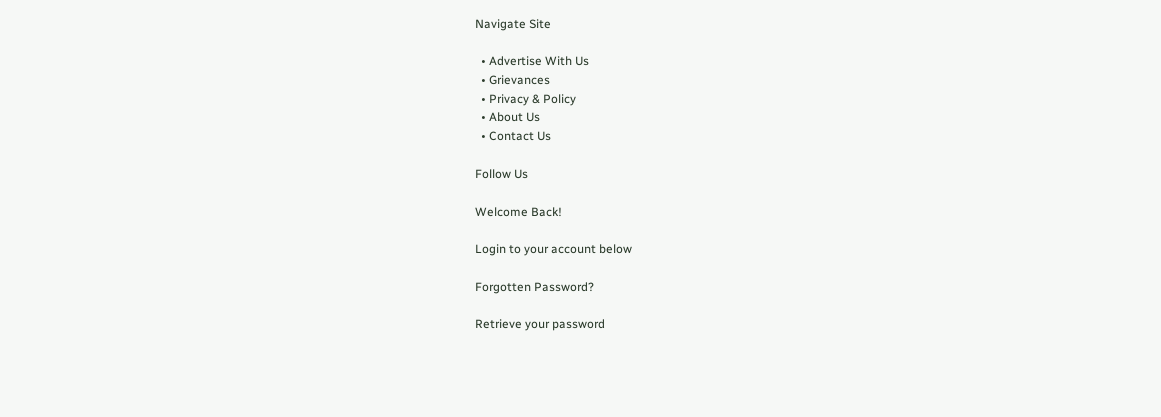Navigate Site

  • Advertise With Us
  • Grievances
  • Privacy & Policy
  • About Us
  • Contact Us

Follow Us

Welcome Back!

Login to your account below

Forgotten Password?

Retrieve your password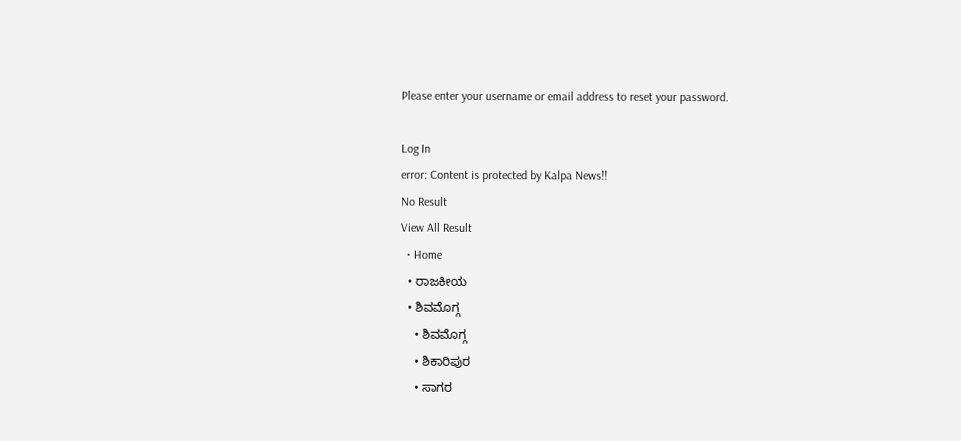Please enter your username or email address to reset your password.

Log In
error: Content is protected by Kalpa News!!
No Result
View All Result
  • Home
  • ರಾಜಕೀಯ
  • ಶಿವಮೊಗ್ಗ
    • ಶಿವಮೊಗ್ಗ
    • ಶಿಕಾರಿಪುರ
    • ಸಾಗರ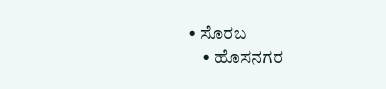• ಸೊರಬ
    • ಹೊಸನಗರ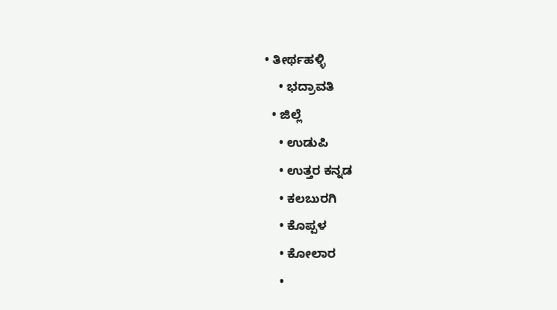• ತೀರ್ಥಹಳ್ಳಿ
    • ಭದ್ರಾವತಿ
  • ಜಿಲ್ಲೆ
    • ಉಡುಪಿ
    • ಉತ್ತರ ಕನ್ನಡ
    • ಕಲಬುರಗಿ
    • ಕೊಪ್ಪಳ
    • ಕೋಲಾರ
    •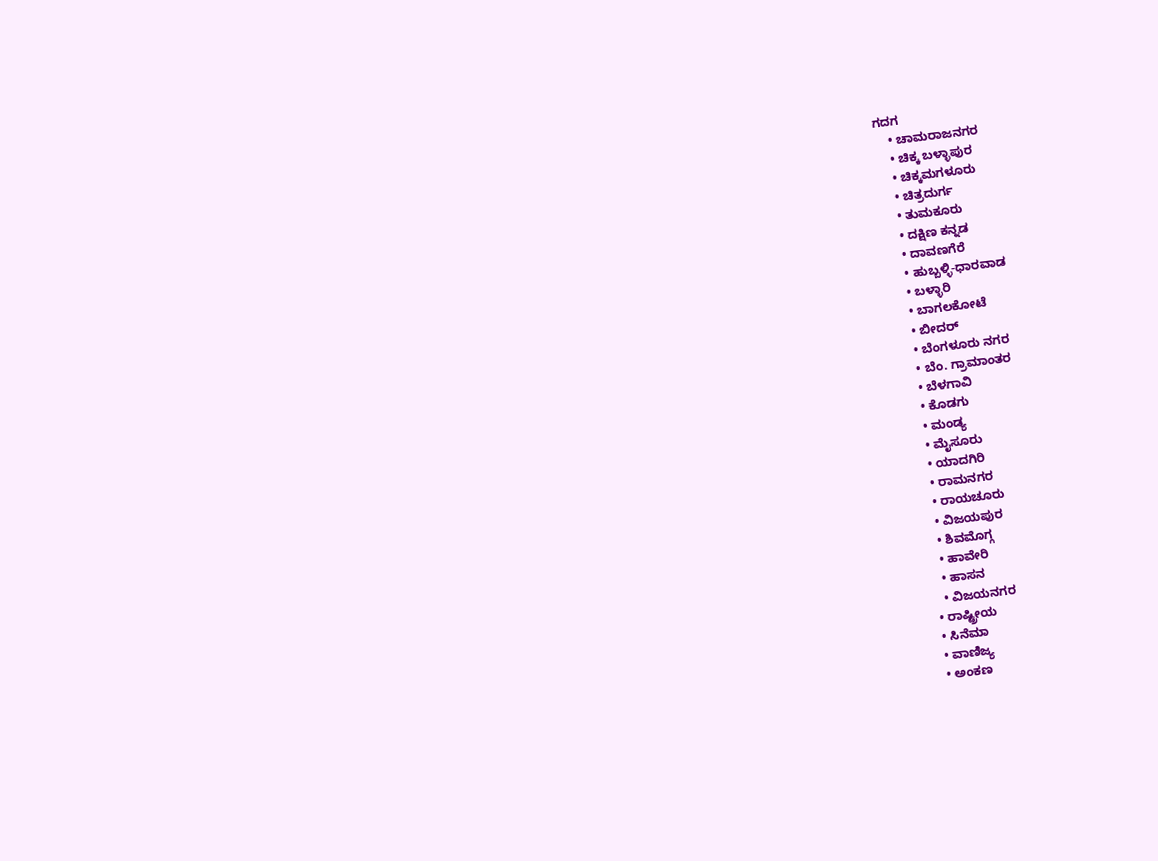ಗದಗ
    • ಚಾಮರಾಜನಗರ
    • ಚಿಕ್ಕ ಬಳ್ಳಾಪುರ
    • ಚಿಕ್ಕಮಗಳೂರು
    • ಚಿತ್ರದುರ್ಗ
    • ತುಮಕೂರು
    • ದಕ್ಷಿಣ ಕನ್ನಡ
    • ದಾವಣಗೆರೆ
    • ಹುಬ್ಬಳ್ಳಿ-ಧಾರವಾಡ
    • ಬಳ್ಳಾರಿ
    • ಬಾಗಲಕೋಟೆ
    • ಬೀದರ್
    • ಬೆಂಗಳೂರು ನಗರ
    • ಬೆಂ. ಗ್ರಾಮಾಂತರ
    • ಬೆಳಗಾವಿ
    • ಕೊಡಗು
    • ಮಂಡ್ಯ
    • ಮೈಸೂರು
    • ಯಾದಗಿರಿ
    • ರಾಮನಗರ
    • ರಾಯಚೂರು
    • ವಿಜಯಪುರ
    • ಶಿವಮೊಗ್ಗ
    • ಹಾವೇರಿ
    • ಹಾಸನ
    • ವಿಜಯನಗರ
  • ರಾಷ್ಟ್ರೀಯ
  • ಸಿನೆಮಾ
  • ವಾಣಿಜ್ಯ
  • ಅಂಕಣ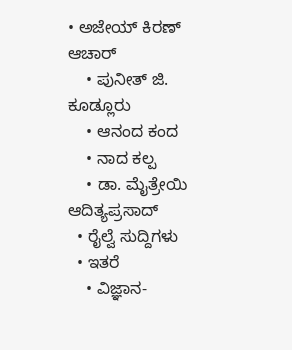• ಅಜೇಯ್ ಕಿರಣ್ ಆಚಾರ್
    • ಪುನೀತ್ ಜಿ. ಕೂಡ್ಲೂರು
    • ಆನಂದ ಕಂದ
    • ನಾದ ಕಲ್ಪ
    • ಡಾ. ಮೈತ್ರೇಯಿ ಆದಿತ್ಯಪ್ರಸಾದ್
  • ರೈಲ್ವೆ ಸುದ್ದಿಗಳು
  • ಇತರೆ
    • ವಿಜ್ಞಾನ-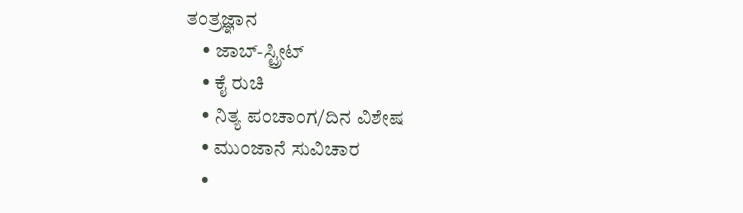ತಂತ್ರಜ್ಞಾನ
    • ಜಾಬ್-ಸ್ಟ್ರೀಟ್
    • ಕೈ ರುಚಿ
    • ನಿತ್ಯ ಪಂಚಾಂಗ/ದಿನ ವಿಶೇಷ
    • ಮುಂಜಾನೆ ಸುವಿಚಾರ
    •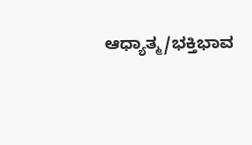ಆಧ್ಯಾತ್ಮ/ಭಕ್ತಿಭಾವ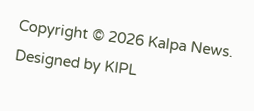Copyright © 2026 Kalpa News. Designed by KIPL